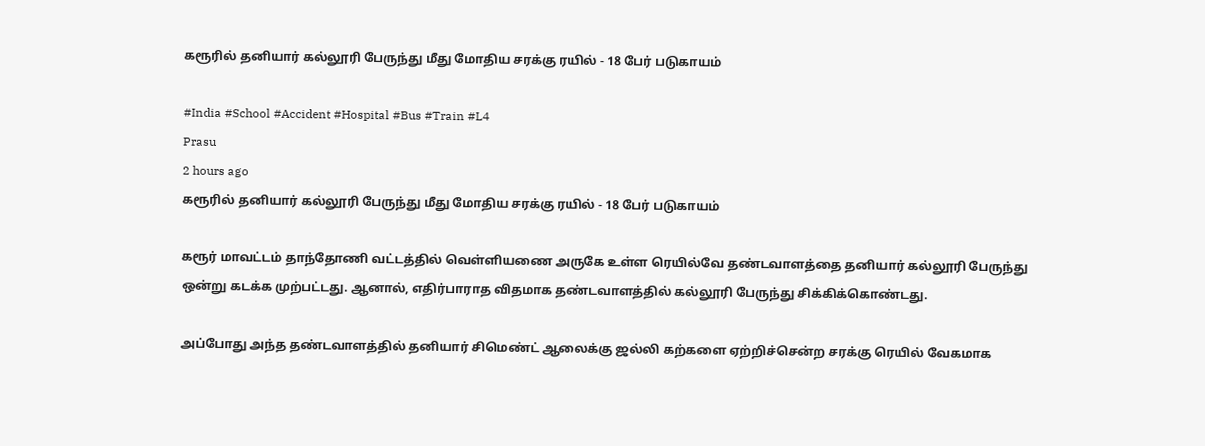கரூரில் தனியார் கல்லூரி பேருந்து மீது மோதிய சரக்கு ரயில் - 18 பேர் படுகாயம்

#India #School #Accident #Hospital #Bus #Train #L4
Prasu
2 hours ago
கரூரில் தனியார் கல்லூரி பேருந்து மீது மோதிய சரக்கு ரயில் - 18 பேர் படுகாயம்

கரூர் மாவட்டம் தாந்தோணி வட்டத்தில் வெள்ளியணை அருகே உள்ள ரெயில்வே தண்டவாளத்தை தனியார் கல்லூரி பேருந்து ஒன்று கடக்க முற்பட்டது. ஆனால், எதிர்பாராத விதமாக தண்டவாளத்தில் கல்லூரி பேருந்து சிக்கிக்கொண்டது.

அப்போது அந்த தண்டவாளத்தில் தனியார் சிமெண்ட் ஆலைக்கு ஜல்லி கற்களை ஏற்றிச்சென்ற சரக்கு ரெயில் வேகமாக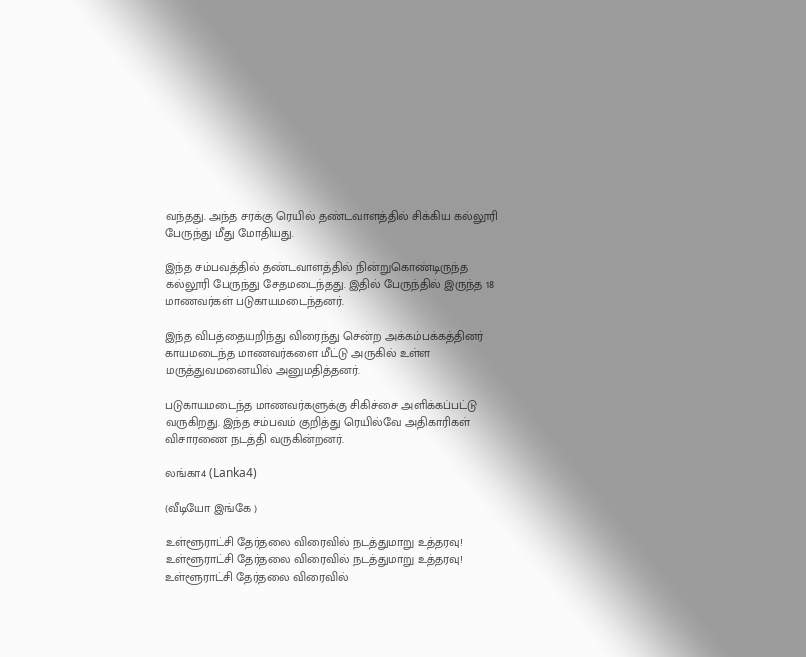வந்தது. அந்த சரக்கு ரெயில் தண்டவாளத்தில் சிக்கிய கல்லூரி பேருந்து மீது மோதியது.

இந்த சம்பவத்தில் தண்டவாளத்தில் நின்றுகொண்டிருந்த கல்லூரி பேருந்து சேதமடைந்தது. இதில் பேருந்தில் இருந்த 18 மாணவர்கள் படுகாயமடைந்தனர்.

இந்த விபத்தையறிந்து விரைந்து சென்ற அக்கம்பக்கத்தினர் காயமடைந்த மாணவர்களை மீட்டு அருகில் உள்ள மருத்துவமனையில் அனுமதித்தனர்.

படுகாயமடைந்த மாணவர்களுக்கு சிகிச்சை அளிக்கப்பட்டு வருகிறது. இந்த சம்பவம் குறித்து ரெயில்வே அதிகாரிகள் விசாரணை நடத்தி வருகின்றனர்.

லங்கா4 (Lanka4)

(வீடியோ இங்கே )

உள்ளூராட்சி தேர்தலை விரைவில் நடத்துமாறு உத்தரவு!
உள்ளூராட்சி தேர்தலை விரைவில் நடத்துமாறு உத்தரவு!
உள்ளூராட்சி தேர்தலை விரைவில்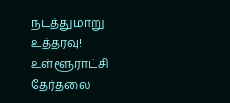நடத்துமாறு உத்தரவு!
உள்ளூராட்சி தேர்தலை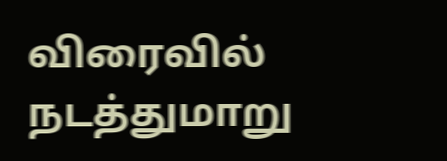விரைவில் நடத்துமாறு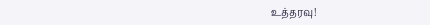உத்தரவு!